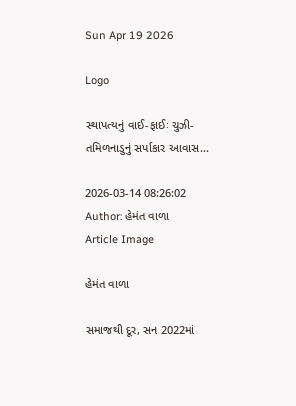Sun Apr 19 2026

Logo

સ્થાપત્યનું વાઈ-ફાઈઃ ચુઝી- તમિળનાડુનું સર્પાકાર આવાસ...

2026-03-14 08:26:02
Author: હેમંત વાળા
Article Image

હેમંત વાળા

સમાજથી દૂર, સન 2022માં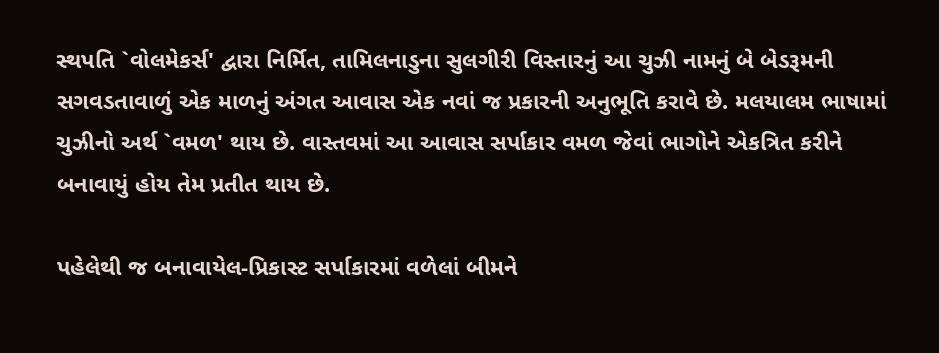સ્થપતિ `વોલમેકર્સ' દ્વારા નિર્મિત, તામિલનાડુના સુલગીરી વિસ્તારનું આ ચુઝી નામનું બે બેડરૂમની સગવડતાવાળું એક માળનું અંગત આવાસ એક નવાં જ પ્રકારની અનુભૂતિ કરાવે છે. મલયાલમ ભાષામાં ચુઝીનો અર્થ `વમળ' થાય છે. વાસ્તવમાં આ આવાસ સર્પાકાર વમળ જેવાં ભાગોને એકત્રિત કરીને બનાવાયું હોય તેમ પ્રતીત થાય છે.

પહેલેથી જ બનાવાયેલ-પ્રિકાસ્ટ સર્પાકારમાં વળેલાં બીમને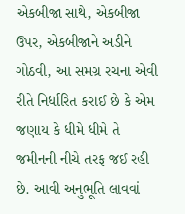એકબીજા સાથે, એકબીજા ઉપર, એકબીજાને અડીને ગોઠવી, આ સમગ્ર રચના એવી રીતે નિર્ધારિત કરાઈ છે કે એમ જણાય કે ધીમે ધીમે તે જમીનની નીચે તરફ જઈ રહી છે. આવી અનુભૂતિ લાવવાં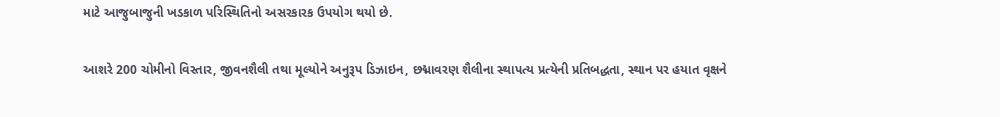માટે આજુબાજુની ખડકાળ પરિસ્થિતિનો અસરકારક ઉપયોગ થયો છે.

આશરે 200 ચોમીનો વિસ્તાર, જીવનશૈલી તથા મૂલ્યોને અનુરૂપ ડિઝાઇન, છદ્માવરણ શૈલીના સ્થાપત્ય પ્રત્યેની પ્રતિબદ્ધતા, સ્થાન પર હયાત વૃક્ષને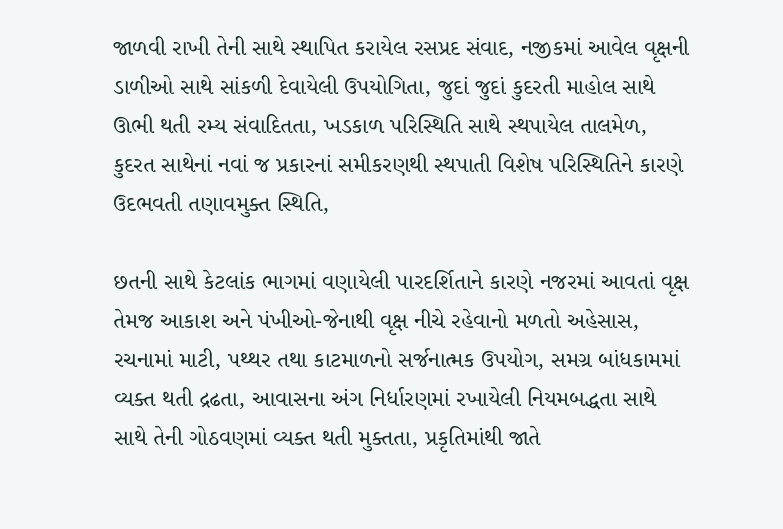જાળવી રાખી તેની સાથે સ્થાપિત કરાયેલ રસપ્રદ સંવાદ, નજીકમાં આવેલ વૃક્ષની ડાળીઓ સાથે સાંકળી દેવાયેલી ઉપયોગિતા, જુદાં જુદાં કુદરતી માહોલ સાથે ઊભી થતી રમ્ય સંવાદિતતા, ખડકાળ પરિસ્થિતિ સાથે સ્થપાયેલ તાલમેળ, કુદરત સાથેનાં નવાં જ પ્રકારનાં સમીકરણથી સ્થપાતી વિશેષ પરિસ્થિતિને કારણે ઉદભવતી તણાવમુક્ત સ્થિતિ,

છતની સાથે કેટલાંક ભાગમાં વણાયેલી પારદર્શિતાને કારણે નજરમાં આવતાં વૃક્ષ તેમજ આકાશ અને પંખીઓ-જેનાથી વૃક્ષ નીચે રહેવાનો મળતો અહેસાસ, રચનામાં માટી, પથ્થર તથા કાટમાળનો સર્જનાત્મક ઉપયોગ, સમગ્ર બાંધકામમાં વ્યક્ત થતી દ્રઢતા, આવાસના અંગ નિર્ધારણમાં રખાયેલી નિયમબદ્ધતા સાથે સાથે તેની ગોઠવણમાં વ્યક્ત થતી મુક્તતા, પ્રકૃતિમાંથી જાતે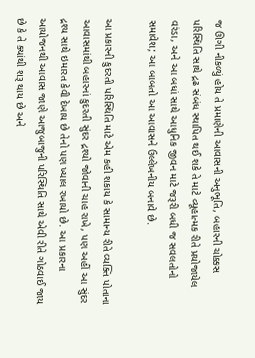જ ઊગી નીકળ્યું હોય તે પ્રમાણેની આવાસની અનુભૂતિ, બહારની ચોક્કસ પરિસ્થિતિ સાથે દ્રઢ સંબંધ સ્થાપિત થઈ શકે તે માટે વ્યૂહાત્મક રીતે પ્રયોજાયેલ વરંડા, અને આ બધાં સાથે આધુનિક જીવન માટે જરૂરી બધી જ સવલતોનો સમાવેશ; આ બાબતો આ આવાસને ઉલ્લેખનીય બનાવે છે.

આ પ્રકારની કુદરતી પરિસ્થિતિ માટે એમ કહી શકાય કે સામાન્ય રીતે વ્યક્તિ પોતાના આવાસમાંથી બહારનાં કુદરતી સુંદર દ્રશ્યો જોવાની ચાહ રાખે, પણ અહીં આ સુંદર દ્રશ્ય સાથે ઇમારત કેવી દેખાય છે તેનો પણ ખ્યાલ રખાયો છે. આ પ્રકારના આયોજનથી આવાસ જાણે આજુબાજુની પરિસ્થિતિ સાથે એવી રીતે ગોઠવાઈ જાય છે કે તે ક્યાંથી શરૂ થાય છે અને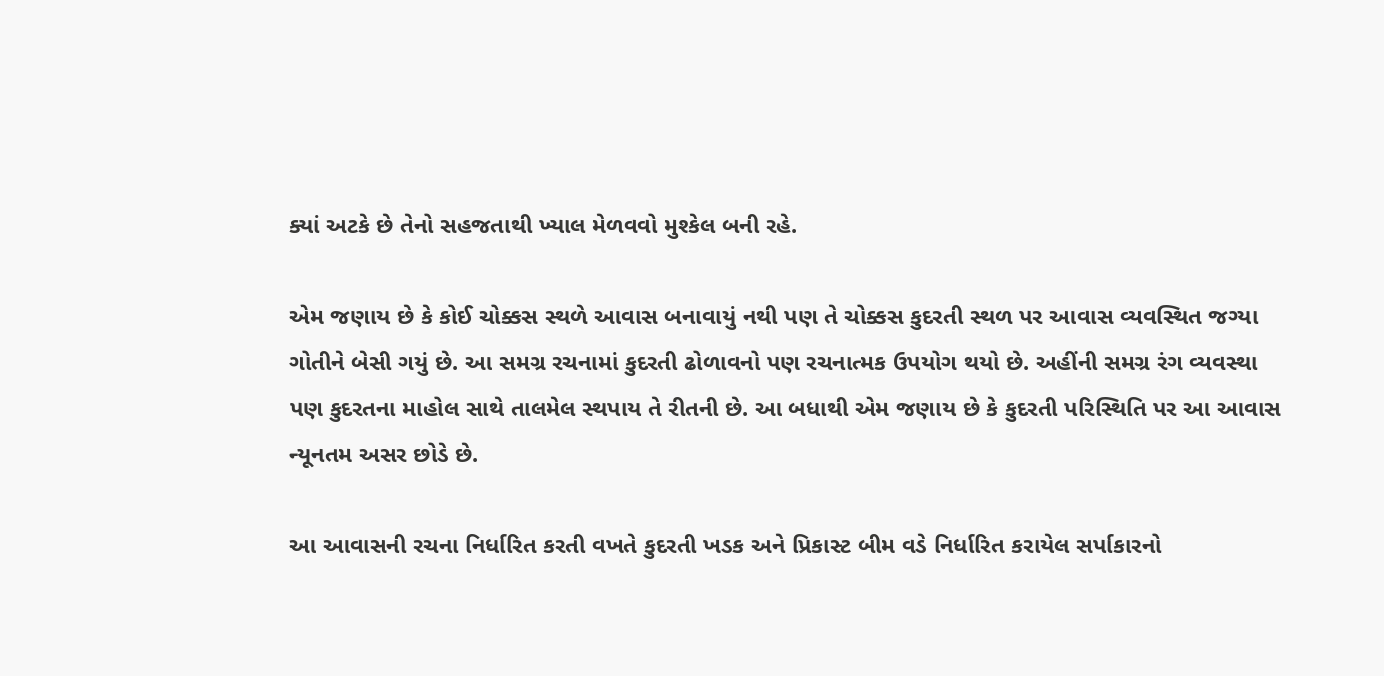ક્યાં અટકે છે તેનો સહજતાથી ખ્યાલ મેળવવો મુશ્કેલ બની રહે.

એમ જણાય છે કે કોઈ ચોક્કસ સ્થળે આવાસ બનાવાયું નથી પણ તે ચોક્કસ કુદરતી સ્થળ પર આવાસ વ્યવસ્થિત જગ્યા ગોતીને બેસી ગયું છે. આ સમગ્ર રચનામાં કુદરતી ઢોળાવનો પણ રચનાત્મક ઉપયોગ થયો છે. અહીંની સમગ્ર રંગ વ્યવસ્થા પણ કુદરતના માહોલ સાથે તાલમેલ સ્થપાય તે રીતની છે. આ બધાથી એમ જણાય છે કે કુદરતી પરિસ્થિતિ પર આ આવાસ ન્યૂનતમ અસર છોડે છે.

આ આવાસની રચના નિર્ધારિત કરતી વખતે કુદરતી ખડક અને પ્રિકાસ્ટ બીમ વડે નિર્ધારિત કરાયેલ સર્પાકારનો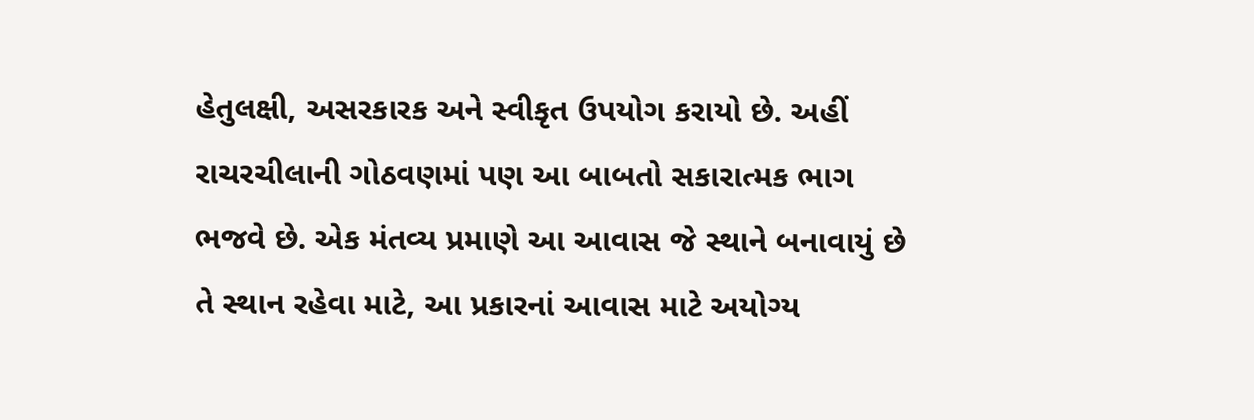હેતુલક્ષી, અસરકારક અને સ્વીકૃત ઉપયોગ કરાયો છે. અહીં રાચરચીલાની ગોઠવણમાં પણ આ બાબતો સકારાત્મક ભાગ ભજવે છે. એક મંતવ્ય પ્રમાણે આ આવાસ જે સ્થાને બનાવાયું છે તે સ્થાન રહેવા માટે, આ પ્રકારનાં આવાસ માટે અયોગ્ય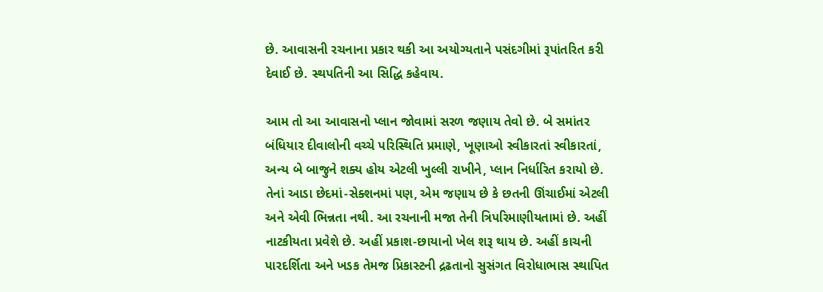છે. આવાસની રચનાના પ્રકાર થકી આ અયોગ્યતાને પસંદગીમાં રૂપાંતરિત કરી દેવાઈ છે. સ્થપતિની આ સિદ્ધિ કહેવાય.

આમ તો આ આવાસનો પ્લાન જોવામાં સરળ જણાય તેવો છે. બે સમાંતર બંધિયાર દીવાલોની વચ્ચે પરિસ્થિતિ પ્રમાણે, ખૂણાઓ સ્વીકારતાં સ્વીકારતાં, અન્ય બે બાજુને શક્ય હોય એટલી ખુલ્લી રાખીને, પ્લાન નિર્ધારિત કરાયો છે. તેનાં આડા છેદમાં-સેક્શનમાં પણ, એમ જણાય છે કે છતની ઊંચાઈમાં એટલી અને એવી ભિન્નતા નથી. આ રચનાની મજા તેની ત્રિપરિમાણીયતામાં છે. અહીં નાટકીયતા પ્રવેશે છે. અહીં પ્રકાશ-છાયાનો ખેલ શરૂ થાય છે. અહીં કાચની પારદર્શિતા અને ખડક તેમજ પ્રિકાસ્ટની દ્રઢતાનો સુસંગત વિરોધાભાસ સ્થાપિત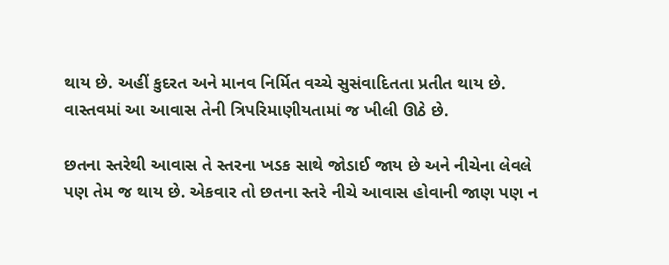થાય છે. અહીં કુદરત અને માનવ નિર્મિત વચ્ચે સુસંવાદિતતા પ્રતીત થાય છે. વાસ્તવમાં આ આવાસ તેની ત્રિપરિમાણીયતામાં જ ખીલી ઊઠે છે.

છતના સ્તરેથી આવાસ તે સ્તરના ખડક સાથે જોડાઈ જાય છે અને નીચેના લેવલે પણ તેમ જ થાય છે. એકવાર તો છતના સ્તરે નીચે આવાસ હોવાની જાણ પણ ન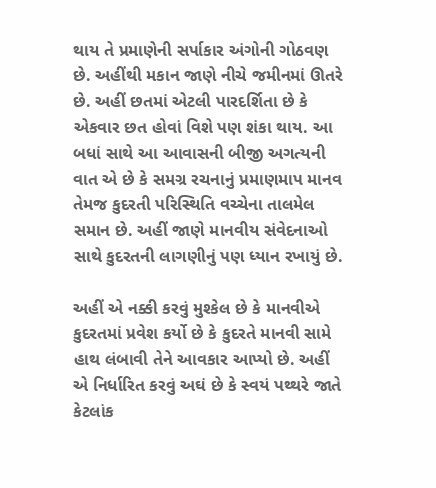થાય તે પ્રમાણેની સર્પાકાર અંગોની ગોઠવણ છે. અહીંથી મકાન જાણે નીચે જમીનમાં ઊતરે છે. અહીં છતમાં એટલી પારદર્શિતા છે કે એકવાર છત હોવાં વિશે પણ શંકા થાય. આ બધાં સાથે આ આવાસની બીજી અગત્યની વાત એ છે કે સમગ્ર રચનાનું પ્રમાણમાપ માનવ તેમજ કુદરતી પરિસ્થિતિ વચ્ચેના તાલમેલ સમાન છે. અહીં જાણે માનવીય સંવેદનાઓ સાથે કુદરતની લાગણીનું પણ ધ્યાન રખાયું છે.

અહીં એ નક્કી કરવું મુશ્કેલ છે કે માનવીએ કુદરતમાં પ્રવેશ કર્યો છે કે કુદરતે માનવી સામે હાથ લંબાવી તેને આવકાર આપ્યો છે. અહીં એ નિર્ધારિત કરવું અઘં છે કે સ્વયં પથ્થરે જાતે કેટલાંક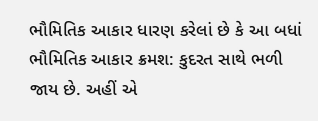ભૌમિતિક આકાર ધારણ કરેલાં છે કે આ બધાં ભૌમિતિક આકાર ક્રમશ: કુદરત સાથે ભળી જાય છે. અહીં એ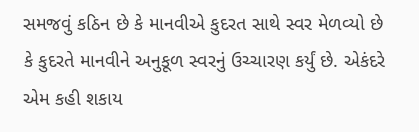સમજવું કઠિન છે કે માનવીએ કુદરત સાથે સ્વર મેળવ્યો છે કે કુદરતે માનવીને અનુકૂળ સ્વરનું ઉચ્ચારણ કર્યું છે. એકંદરે એમ કહી શકાય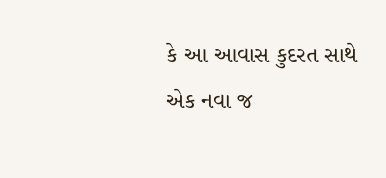કે આ આવાસ કુદરત સાથે એક નવા જ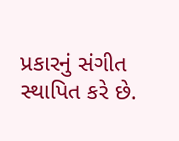પ્રકારનું સંગીત સ્થાપિત કરે છે.